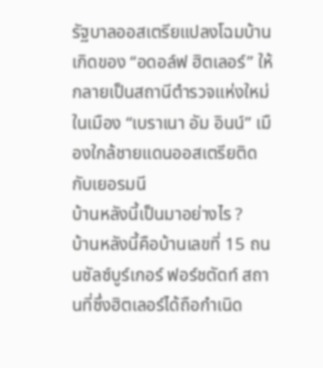รัฐบาลออสเตรียแปลงโฉมบ้านเกิดของ “อดอล์ฟ ฮิตเลอร์” ให้กลายเป็นสถานีตำรวจแห่งใหม่ ในเมือง “เบราเนา อัม อินน์” เมืองใกล้ชายแดนออสเตรียติดกับเยอรมนี
บ้านหลังนี้เป็นมาอย่างไร ?
บ้านหลังนี้คือบ้านเลขที่ 15 ถนนซัลซ์บูร์เกอร์ ฟอร์ชตัดท์ สถานที่ซึ่งฮิตเลอร์ได้ถือกำเนิด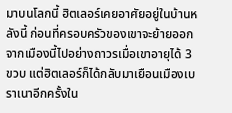มาบนโลกนี้ ฮิตเลอร์เคยอาศัยอยู่ในบ้านหลังนี้ ก่อนที่ครอบครัวของเขาจะย้ายออกจากเมืองนี้ไปอย่างถาวรเมื่อเขาอายุได้ 3 ขวบ แต่ฮิตเลอร์ก็ได้กลับมาเยือนเมืองเบราเนาอีกครั้งใน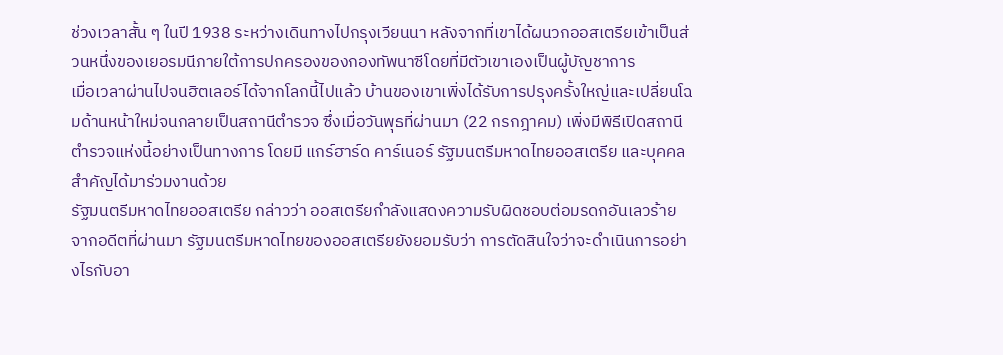ช่วงเวลาสั้น ๆ ในปี 1938 ระหว่างเดินทางไปกรุงเวียนนา หลังจากที่เขาได้ผนวกออสเตรียเข้าเป็นส่วนหนึ่งของเยอรมนีภายใต้การปกครองของกองทัพนาซีโดยที่มีตัวเขาเองเป็นผู้บัญชาการ
เมื่อเวลาผ่านไปจนฮิตเลอร์ได้จากโลกนี้ไปแล้ว บ้านของเขาเพิ่งได้รับการปรุงครั้งใหญ่และเปลี่ยนโฉมด้านหน้าใหม่จนกลายเป็นสถานีตำรวจ ซึ่งเมื่อวันพุธที่ผ่านมา (22 กรกฎาคม) เพิ่งมีพิธีเปิดสถานีตำรวจแห่งนี้อย่างเป็นทางการ โดยมี แกร์ฮาร์ด คาร์เนอร์ รัฐมนตรีมหาดไทยออสเตรีย และบุคคลสำคัญได้มาร่วมงานด้วย
รัฐมนตรีมหาดไทยออสเตรีย กล่าวว่า ออสเตรียกำลังแสดงความรับผิดชอบต่อมรดกอันเลวร้าย จากอดีตที่ผ่านมา รัฐมนตรีมหาดไทยของออสเตรียยังยอมรับว่า การตัดสินใจว่าจะดำเนินการอย่างไรกับอา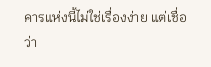คารแห่งนี้ไม่ใช่เรื่องง่าย แต่เชื่อว่า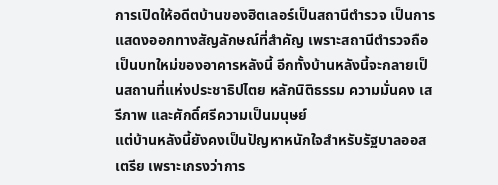การเปิดให้อดีตบ้านของฮิตเลอร์เป็นสถานีตำรวจ เป็นการแสดงออกทางสัญลักษณ์ที่สำคัญ เพราะสถานีตำรวจถือเป็นบทใหม่ของอาคารหลังนี้ อีกทั้งบ้านหลังนี้จะกลายเป็นสถานที่แห่งประชาธิปไตย หลักนิติธรรม ความมั่นคง เสรีภาพ และศักดิ์ศรีความเป็นมนุษย์
แต่บ้านหลังนี้ยังคงเป็นปัญหาหนักใจสำหรับรัฐบาลออสเตรีย เพราะเกรงว่าการ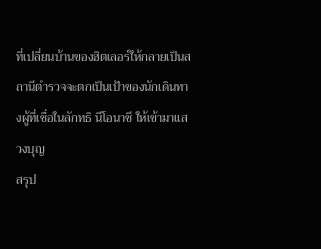ที่เปลี่ยนบ้านของฮิตเลอร์ให้กลายเป็นสถานีตำรวจจะตกเป็นเป้าของนักเดินทางผู้ที่เชื่อในลักทธิ นีโอนาซี ให้เข้ามาแสวงบุญ
สรุป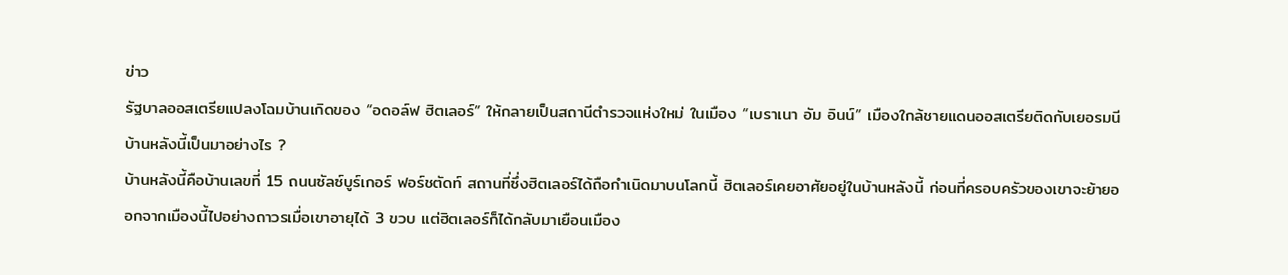ข่าว
รัฐบาลออสเตรียแปลงโฉมบ้านเกิดของ “อดอล์ฟ ฮิตเลอร์” ให้กลายเป็นสถานีตำรวจแห่งใหม่ ในเมือง “เบราเนา อัม อินน์” เมืองใกล้ชายแดนออสเตรียติดกับเยอรมนี
บ้านหลังนี้เป็นมาอย่างไร ?
บ้านหลังนี้คือบ้านเลขที่ 15 ถนนซัลซ์บูร์เกอร์ ฟอร์ชตัดท์ สถานที่ซึ่งฮิตเลอร์ได้ถือกำเนิดมาบนโลกนี้ ฮิตเลอร์เคยอาศัยอยู่ในบ้านหลังนี้ ก่อนที่ครอบครัวของเขาจะย้ายออกจากเมืองนี้ไปอย่างถาวรเมื่อเขาอายุได้ 3 ขวบ แต่ฮิตเลอร์ก็ได้กลับมาเยือนเมือง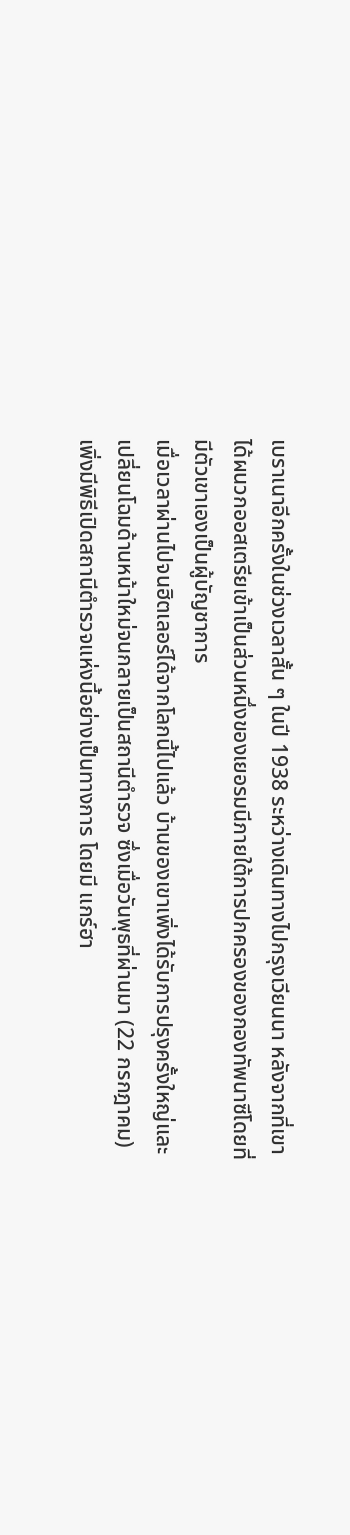เบราเนาอีกครั้งในช่วงเวลาสั้น ๆ ในปี 1938 ระหว่างเดินทางไปกรุงเวียนนา หลังจากที่เขาได้ผนวกออสเตรียเข้าเป็นส่วนหนึ่งของเยอรมนีภายใต้การปกครองของกองทัพนาซีโดยที่มีตัวเขาเองเป็นผู้บัญชาการ
เมื่อเวลาผ่านไปจนฮิตเลอร์ได้จากโลกนี้ไปแล้ว บ้านของเขาเพิ่งได้รับการปรุงครั้งใหญ่และเปลี่ยนโฉมด้านหน้าใหม่จนกลายเป็นสถานีตำรวจ ซึ่งเมื่อวันพุธที่ผ่านมา (22 กรกฎาคม) เพิ่งมีพิธีเปิดสถานีตำรวจแห่งนี้อย่างเป็นทางการ โดยมี แกร์ฮา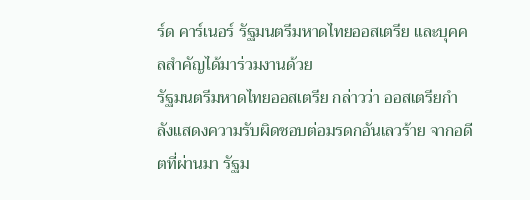ร์ด คาร์เนอร์ รัฐมนตรีมหาดไทยออสเตรีย และบุคคลสำคัญได้มาร่วมงานด้วย
รัฐมนตรีมหาดไทยออสเตรีย กล่าวว่า ออสเตรียกำลังแสดงความรับผิดชอบต่อมรดกอันเลวร้าย จากอดีตที่ผ่านมา รัฐม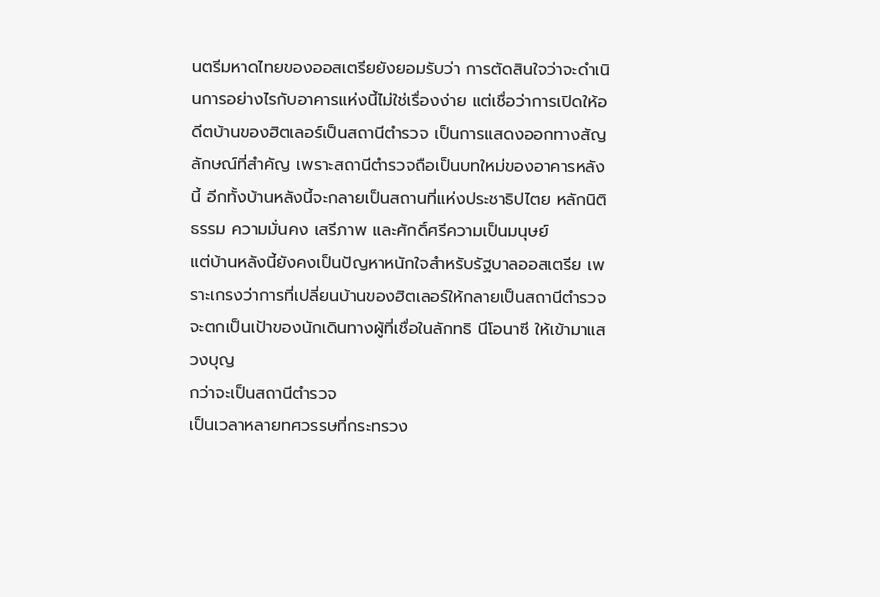นตรีมหาดไทยของออสเตรียยังยอมรับว่า การตัดสินใจว่าจะดำเนินการอย่างไรกับอาคารแห่งนี้ไม่ใช่เรื่องง่าย แต่เชื่อว่าการเปิดให้อดีตบ้านของฮิตเลอร์เป็นสถานีตำรวจ เป็นการแสดงออกทางสัญลักษณ์ที่สำคัญ เพราะสถานีตำรวจถือเป็นบทใหม่ของอาคารหลังนี้ อีกทั้งบ้านหลังนี้จะกลายเป็นสถานที่แห่งประชาธิปไตย หลักนิติธรรม ความมั่นคง เสรีภาพ และศักดิ์ศรีความเป็นมนุษย์
แต่บ้านหลังนี้ยังคงเป็นปัญหาหนักใจสำหรับรัฐบาลออสเตรีย เพราะเกรงว่าการที่เปลี่ยนบ้านของฮิตเลอร์ให้กลายเป็นสถานีตำรวจจะตกเป็นเป้าของนักเดินทางผู้ที่เชื่อในลักทธิ นีโอนาซี ให้เข้ามาแสวงบุญ
กว่าจะเป็นสถานีตำรวจ
เป็นเวลาหลายทศวรรษที่กระทรวง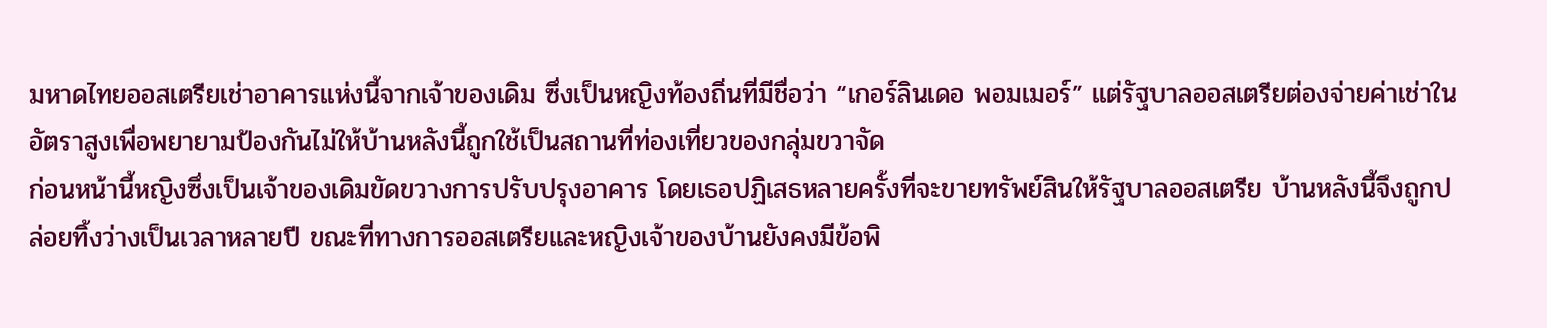มหาดไทยออสเตรียเช่าอาคารแห่งนี้จากเจ้าของเดิม ซึ่งเป็นหญิงท้องถิ่นที่มีชื่อว่า “เกอร์ลินเดอ พอมเมอร์” แต่รัฐบาลออสเตรียต่องจ่ายค่าเช่าในอัตราสูงเพื่อพยายามป้องกันไม่ให้บ้านหลังนี้ถูกใช้เป็นสถานที่ท่องเที่ยวของกลุ่มขวาจัด
ก่อนหน้านี้หญิงซึ่งเป็นเจ้าของเดิมขัดขวางการปรับปรุงอาคาร โดยเธอปฏิเสธหลายครั้งที่จะขายทรัพย์สินให้รัฐบาลออสเตรีย บ้านหลังนี้จึงถูกปล่อยทิ้งว่างเป็นเวลาหลายปี ขณะที่ทางการออสเตรียและหญิงเจ้าของบ้านยังคงมีข้อพิ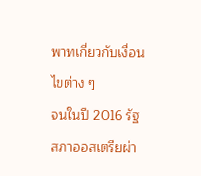พาทเกี่ยวกับเงื่อนไขต่าง ๆ
จนในปี 2016 รัฐสภาออสเตรียผ่า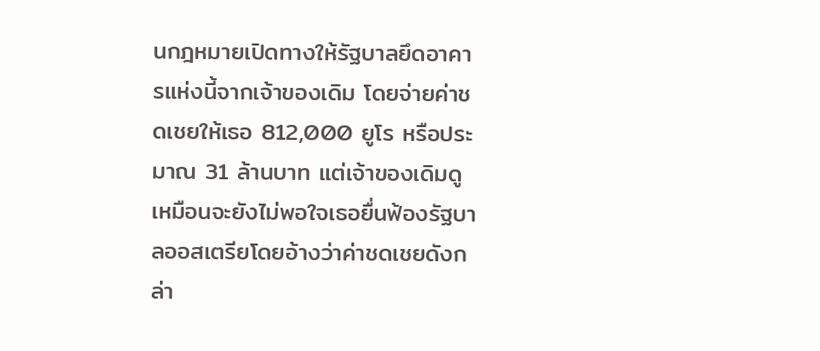นกฎหมายเปิดทางให้รัฐบาลยึดอาคารแห่งนี้จากเจ้าของเดิม โดยจ่ายค่าชดเชยให้เธอ 812,000 ยูโร หรือประมาณ 31 ล้านบาท แต่เจ้าของเดิมดูเหมือนจะยังไม่พอใจเธอยื่นฟ้องรัฐบาลออสเตรียโดยอ้างว่าค่าชดเชยดังกล่า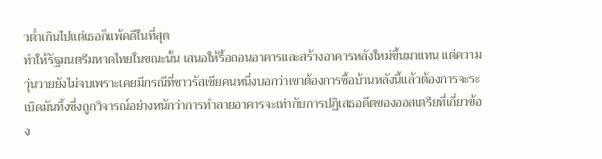วต่ำเกินไปแต่เธอก็แพ้คดีในที่สุด
ทำให้รัฐมนตรีมหาดไทยในขณะนั้น เสนอให้รื้อถอนอาคารและสร้างอาคารหลังใหม่ขึ้นมาแทน แต่ความวุ่นวายยังไม่จบเพราะเคยมีกรณีที่ชาวรัสเซียคนหนึ่งบอกว่าเขาต้องการซื้อบ้านหลังนี้แล้วต้องการจะระเบิดมันทิ้งซึ่งถูกวิจารณ์อย่างหนักว่าการทำลายอาคารจะเท่ากับการปฏิเสธอดีตของออสเตรียที่เกี่ยวข้อง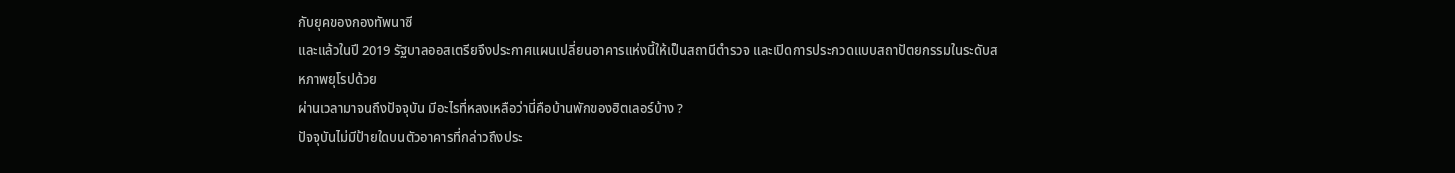กับยุคของกองทัพนาซี
และแล้วในปี 2019 รัฐบาลออสเตรียจึงประกาศแผนเปลี่ยนอาคารแห่งนี้ให้เป็นสถานีตำรวจ และเปิดการประกวดแบบสถาปัตยกรรมในระดับสหภาพยุโรปด้วย
ผ่านเวลามาจนถึงปัจจุบัน มีอะไรที่หลงเหลือว่านี่คือบ้านพักของฮิตเลอร์บ้าง ?
ปัจจุบันไม่มีป้ายใดบนตัวอาคารที่กล่าวถึงประ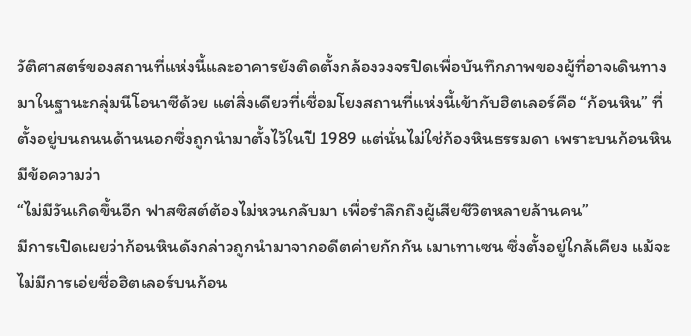วัติศาสตร์ของสถานที่แห่งนี้และอาคารยังติดตั้งกล้องวงจรปิดเพื่อบันทึกภาพของผู้ที่อาจเดินทางมาในฐานะกลุ่มนีโอนาซีด้วย แต่สิ่งเดียวที่เชื่อมโยงสถานที่แห่งนี้เข้ากับฮิตเลอร์คือ “ก้อนหิน” ที่ตั้งอยู่บนถนนด้านนอกซึ่งถูกนำมาตั้งไว้ในปี 1989 แต่นั่นไม่ใช่ก้องหินธรรมดา เพราะบนก้อนหินมีข้อความว่า
“ไม่มีวันเกิดขึ้นอีก ฟาสซิสต์ต้องไม่หวนกลับมา เพื่อรำลึกถึงผู้เสียชีวิตหลายล้านคน”
มีการเปิดเผยว่าก้อนหินดังกล่าวถูกนำมาจากอดีตค่ายกักกัน เมาเทาเซน ซึ่งตั้งอยู่ใกล้เคียง แม้จะไม่มีการเอ่ยชื่อฮิตเลอร์บนก้อน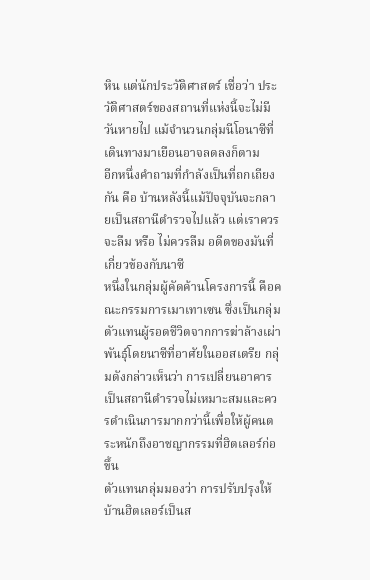หิน แต่นักประวัติศาสตร์ เชื่อว่า ประวัติศาสตร์ของสถานที่แห่งนี้จะไม่มีวันหายไป แม้จำนวนกลุ่มนีโอนาซีที่เดินทางมาเยือนอาจลดลงก็ตาม
อีกหนึ่งคำถามที่กำลังเป็นที่ถกเถียงกัน คือ บ้านหลังนี้แม้ปัจจุบันจะกลายเป็นสถานีตำรวจไปแล้ว แต่เราควรจะลืม หรือ ไม่ควรลืม อดีตของมันที่เกี่ยวข้องกับนาซี
หนึ่งในกลุ่มผู้คัดค้านโครงการนี้ คือคณะกรรมการเมาเทาเซน ซึ่งเป็นกลุ่มตัวแทนผู้รอดชีวิตจากการฆ่าล้างเผ่าพันธุ์โดยนาซีที่อาศัยในออสเตรีย กลุ่มดังกล่าวเห็นว่า การเปลี่ยนอาคารเป็นสถานีตำรวจไม่เหมาะสมและควรดำเนินการมากกว่านี้เพื่อให้ผู้คนตระหนักถึงอาชญากรรมที่ฮิตเลอร์ก่อขึ้น
ตัวแทนกลุ่มมองว่า การปรับปรุงให้บ้านฮิตเลอร์เป็นส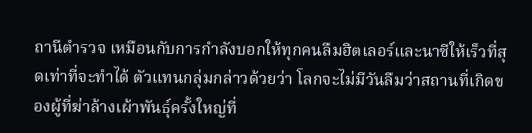ถานีตำรวจ เหมือนกับการกำลังบอกให้ทุกคนลืมฮิตเลอร์และนาซีให้เร็วที่สุดเท่าที่จะทำได้ ตัวแทนกลุ่มกล่าวด้วยว่า โลกจะไม่มีวันลืมว่าสถานที่เกิดของผู้ที่ฆ่าล้างเผ้าพันธุ์ครั้งใหญ่ที่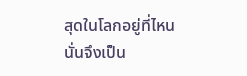สุดในโลกอยู่ที่ไหน นั่นจึงเป็น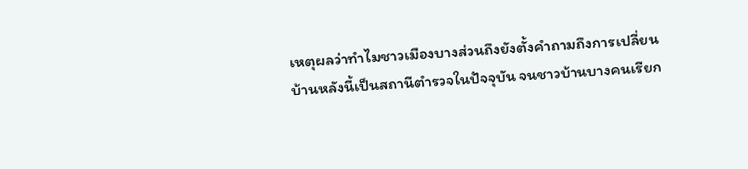เหตุผลว่าทำไมชาวเมืองบางส่วนถึงยังตั้งคำถามถึงการเปลี่ยนบ้านหลังนี้เป็นสถานีตำรวจในปัจจุบัน จนชาวบ้านบางคนเรียก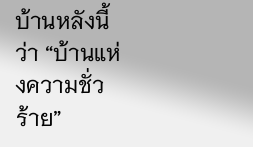บ้านหลังนี้ว่า “บ้านแห่งความชั่วร้าย”